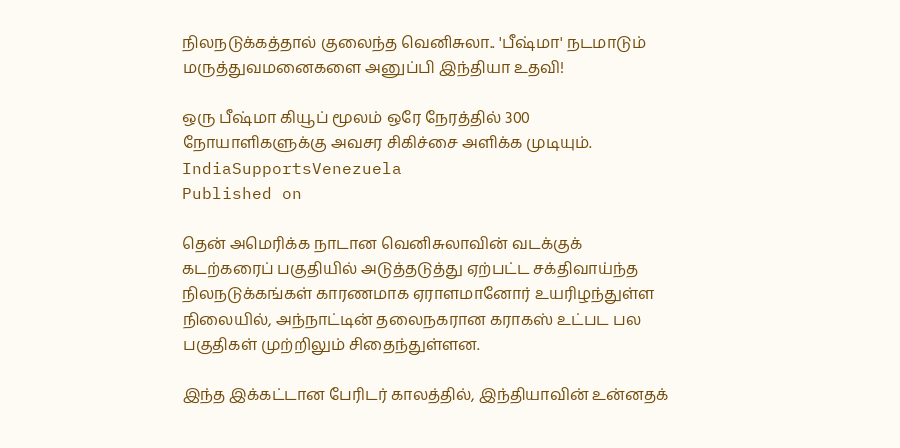நிலநடுக்கத்தால் குலைந்த வெனிசுலா.. 'பீஷ்மா' நடமாடும் மருத்துவமனைகளை அனுப்பி இந்தியா உதவி!

ஒரு பீஷ்மா கியூப் மூலம் ஒரே நேரத்தில் 300 நோயாளிகளுக்கு அவசர சிகிச்சை அளிக்க முடியும்.
IndiaSupportsVenezuela
Published on

தென் அமெரிக்க நாடான வெனிசுலாவின் வடக்குக் கடற்கரைப் பகுதியில் அடுத்தடுத்து ஏற்பட்ட சக்திவாய்ந்த நிலநடுக்கங்கள் காரணமாக ஏராளமானோர் உயரிழந்துள்ள நிலையில், அந்நாட்டின் தலைநகரான கராகஸ் உட்பட பல பகுதிகள் முற்றிலும் சிதைந்துள்ளன.

இந்த இக்கட்டான பேரிடர் காலத்தில், இந்தியாவின் உன்னதக்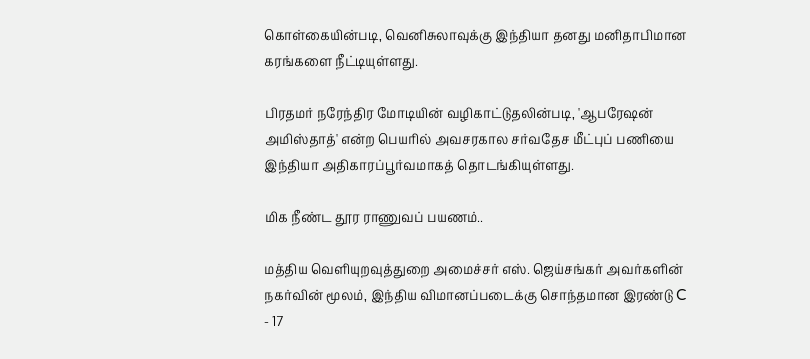கொள்கையின்படி, வெனிசுலாவுக்கு இந்தியா தனது மனிதாபிமான கரங்களை நீட்டியுள்ளது.

பிரதமர் நரேந்திர மோடியின் வழிகாட்டுதலின்படி, 'ஆபரேஷன் அமிஸ்தாத்' என்ற பெயரில் அவசரகால சர்வதேச மீட்புப் பணியை இந்தியா அதிகாரப்பூர்வமாகத் தொடங்கியுள்ளது.

மிக நீண்ட தூர ராணுவப் பயணம்..

மத்திய வெளியுறவுத்துறை அமைச்சர் எஸ். ஜெய்சங்கர் அவர்களின் நகர்வின் மூலம், இந்திய விமானப்படைக்கு சொந்தமான இரண்டு C - 17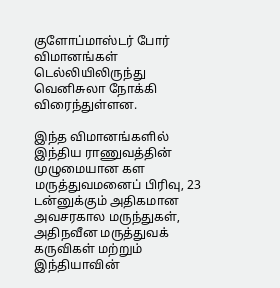குளோப்மாஸ்டர் போர் விமானங்கள் டெல்லியிலிருந்து வெனிசுலா நோக்கி விரைந்துள்ளன.

இந்த விமானங்களில் இந்திய ராணுவத்தின் முழுமையான கள மருத்துவமனைப் பிரிவு, 23 டன்னுக்கும் அதிகமான அவசரகால மருந்துகள், அதிநவீன மருத்துவக் கருவிகள் மற்றும் இந்தியாவின்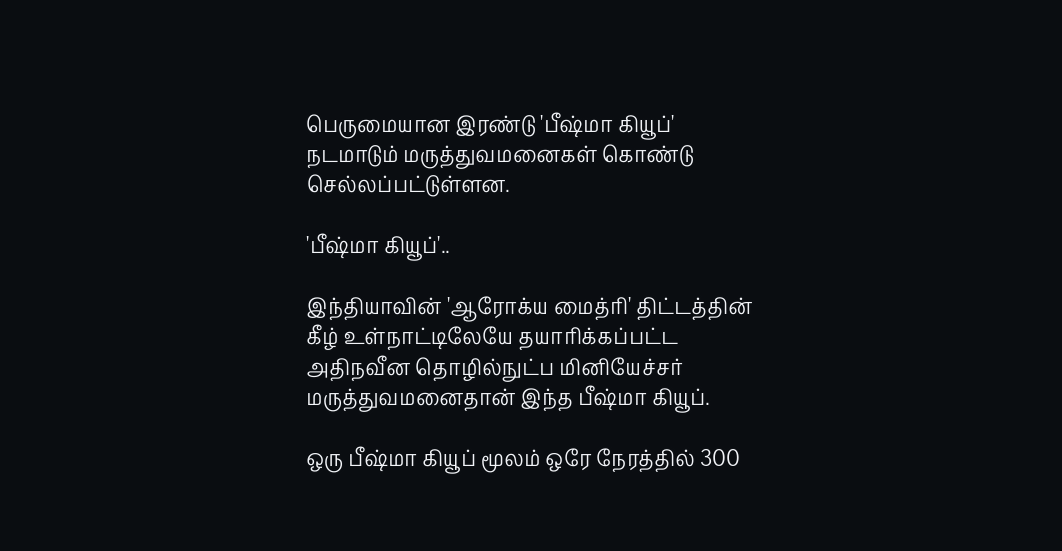பெருமையான இரண்டு 'பீஷ்மா கியூப்' நடமாடும் மருத்துவமனைகள் கொண்டு செல்லப்பட்டுள்ளன.

'பீஷ்மா கியூப்'..

இந்தியாவின் 'ஆரோக்ய மைத்ரி' திட்டத்தின் கீழ் உள்நாட்டிலேயே தயாரிக்கப்பட்ட அதிநவீன தொழில்நுட்ப மினியேச்சர் மருத்துவமனைதான் இந்த பீஷ்மா கியூப்.

ஒரு பீஷ்மா கியூப் மூலம் ஒரே நேரத்தில் 300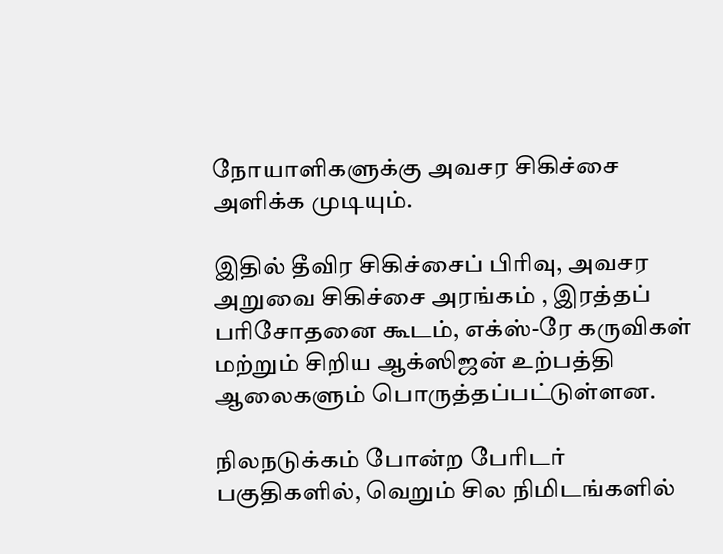நோயாளிகளுக்கு அவசர சிகிச்சை அளிக்க முடியும்.

இதில் தீவிர சிகிச்சைப் பிரிவு, அவசர அறுவை சிகிச்சை அரங்கம் , இரத்தப் பரிசோதனை கூடம், எக்ஸ்-ரே கருவிகள் மற்றும் சிறிய ஆக்ஸிஜன் உற்பத்தி ஆலைகளும் பொருத்தப்பட்டுள்ளன.

நிலநடுக்கம் போன்ற பேரிடர் பகுதிகளில், வெறும் சில நிமிடங்களில்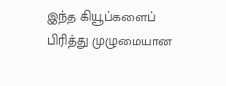இந்த கியூப்களைப் பிரித்து முழுமையான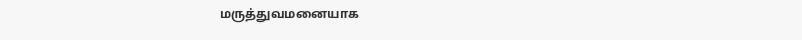மருத்துவமனையாக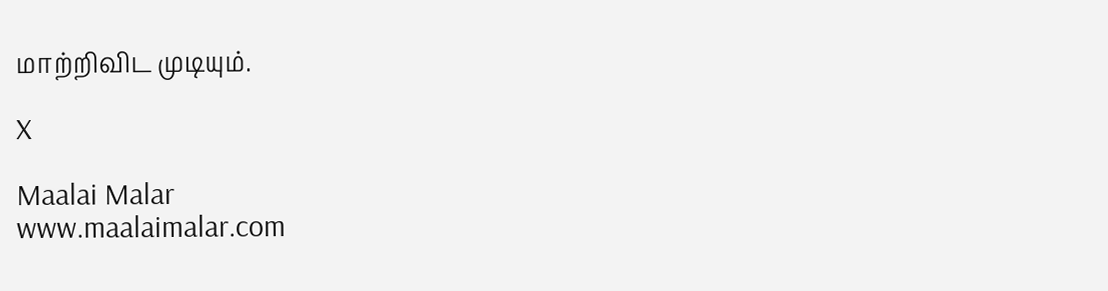மாற்றிவிட முடியும்.

X

Maalai Malar
www.maalaimalar.com